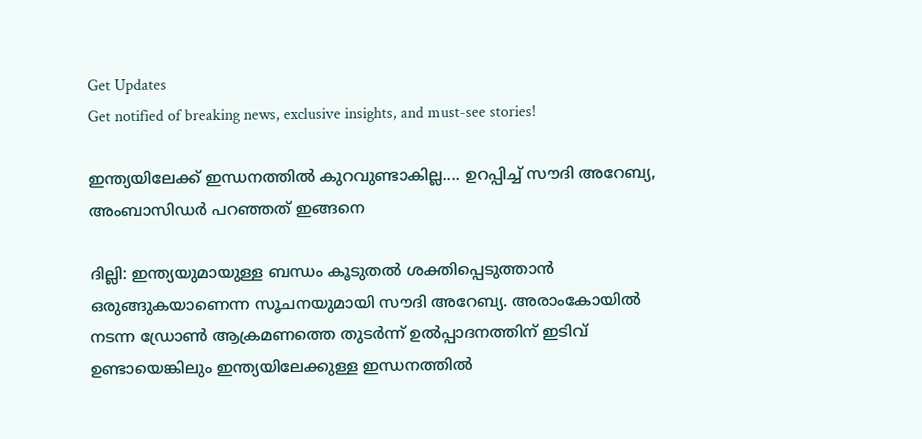Get Updates
Get notified of breaking news, exclusive insights, and must-see stories!

ഇന്ത്യയിലേക്ക് ഇന്ധനത്തില്‍ കുറവുണ്ടാകില്ല.... ഉറപ്പിച്ച് സൗദി അറേബ്യ, അംബാസിഡര്‍ പറഞ്ഞത് ഇങ്ങനെ

ദില്ലി: ഇന്ത്യയുമായുള്ള ബന്ധം കൂടുതല്‍ ശക്തിപ്പെടുത്താന്‍ ഒരുങ്ങുകയാണെന്ന സൂചനയുമായി സൗദി അറേബ്യ. അരാംകോയില്‍ നടന്ന ഡ്രോണ്‍ ആക്രമണത്തെ തുടര്‍ന്ന് ഉല്‍പ്പാദനത്തിന് ഇടിവ് ഉണ്ടായെങ്കിലും ഇന്ത്യയിലേക്കുള്ള ഇന്ധനത്തില്‍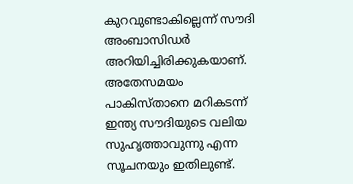കുറവുണ്ടാകില്ലെന്ന് സൗദി അംബാസിഡര്‍ അറിയിച്ചിരിക്കുകയാണ്. അതേസമയം പാകിസ്താനെ മറികടന്ന് ഇന്ത്യ സൗദിയുടെ വലിയ സുഹൃത്താവുന്നു എന്ന സൂചനയും ഇതിലുണ്ട്.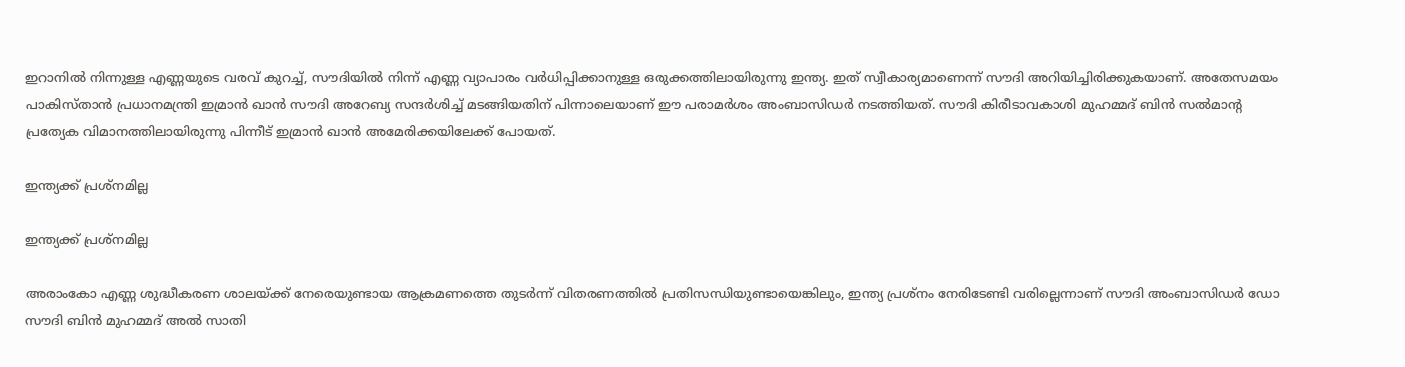ഇറാനില്‍ നിന്നുള്ള എണ്ണയുടെ വരവ് കുറച്ച്, സൗദിയില്‍ നിന്ന് എണ്ണ വ്യാപാരം വര്‍ധിപ്പിക്കാനുള്ള ഒരുക്കത്തിലായിരുന്നു ഇന്ത്യ. ഇത് സ്വീകാര്യമാണെന്ന് സൗദി അറിയിച്ചിരിക്കുകയാണ്. അതേസമയം പാകിസ്താന്‍ പ്രധാനമന്ത്രി ഇമ്രാന്‍ ഖാന്‍ സൗദി അറേബ്യ സന്ദര്‍ശിച്ച് മടങ്ങിയതിന് പിന്നാലെയാണ് ഈ പരാമര്‍ശം അംബാസിഡര്‍ നടത്തിയത്. സൗദി കിരീടാവകാശി മുഹമ്മദ് ബിന്‍ സല്‍മാന്റ പ്രത്യേക വിമാനത്തിലായിരുന്നു പിന്നീട് ഇമ്രാന്‍ ഖാന്‍ അമേരിക്കയിലേക്ക് പോയത്.

ഇന്ത്യക്ക് പ്രശ്‌നമില്ല

ഇന്ത്യക്ക് പ്രശ്‌നമില്ല

അരാംകോ എണ്ണ ശുദ്ധീകരണ ശാലയ്ക്ക് നേരെയുണ്ടായ ആക്രമണത്തെ തുടര്‍ന്ന് വിതരണത്തില്‍ പ്രതിസന്ധിയുണ്ടായെങ്കിലും, ഇന്ത്യ പ്രശ്‌നം നേരിടേണ്ടി വരില്ലെന്നാണ് സൗദി അംബാസിഡര്‍ ഡോ സൗദി ബിന്‍ മുഹമ്മദ് അല്‍ സാതി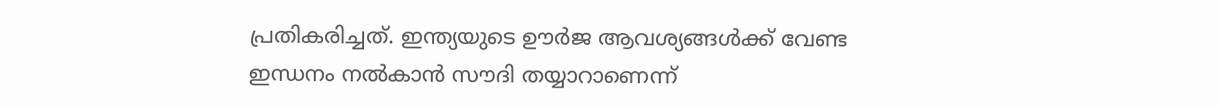പ്രതികരിച്ചത്. ഇന്ത്യയുടെ ഊര്‍ജ ആവശ്യങ്ങള്‍ക്ക് വേണ്ട ഇന്ധനം നല്‍കാന്‍ സൗദി തയ്യാറാണെന്ന്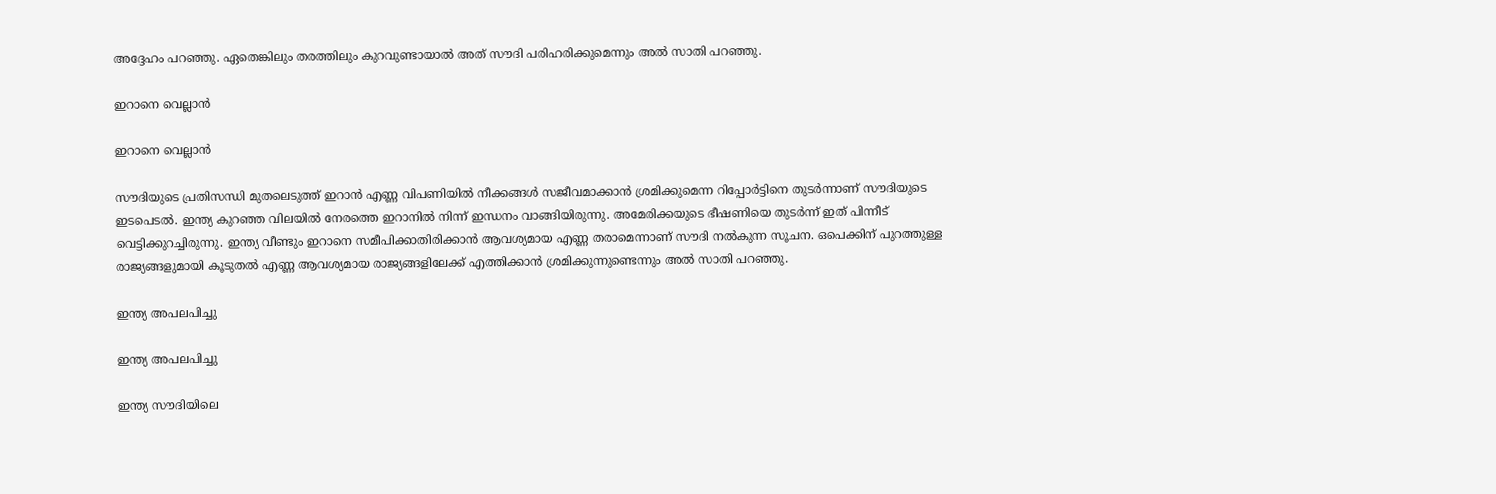അദ്ദേഹം പറഞ്ഞു. ഏതെങ്കിലും തരത്തിലും കുറവുണ്ടായാല്‍ അത് സൗദി പരിഹരിക്കുമെന്നും അല്‍ സാതി പറഞ്ഞു.

ഇറാനെ വെല്ലാന്‍

ഇറാനെ വെല്ലാന്‍

സൗദിയുടെ പ്രതിസന്ധി മുതലെടുത്ത് ഇറാന്‍ എണ്ണ വിപണിയില്‍ നീക്കങ്ങള്‍ സജീവമാക്കാന്‍ ശ്രമിക്കുമെന്ന റിപ്പോര്‍ട്ടിനെ തുടര്‍ന്നാണ് സൗദിയുടെ ഇടപെടല്‍. ഇന്ത്യ കുറഞ്ഞ വിലയില്‍ നേരത്തെ ഇറാനില്‍ നിന്ന് ഇന്ധനം വാങ്ങിയിരുന്നു. അമേരിക്കയുടെ ഭീഷണിയെ തുടര്‍ന്ന് ഇത് പിന്നീട് വെട്ടിക്കുറച്ചിരുന്നു. ഇന്ത്യ വീണ്ടും ഇറാനെ സമീപിക്കാതിരിക്കാന്‍ ആവശ്യമായ എണ്ണ തരാമെന്നാണ് സൗദി നല്‍കുന്ന സൂചന. ഒപെക്കിന് പുറത്തുള്ള രാജ്യങ്ങളുമായി കൂടുതല്‍ എണ്ണ ആവശ്യമായ രാജ്യങ്ങളിലേക്ക് എത്തിക്കാന്‍ ശ്രമിക്കുന്നുണ്ടെന്നും അല്‍ സാതി പറഞ്ഞു.

ഇന്ത്യ അപലപിച്ചു

ഇന്ത്യ അപലപിച്ചു

ഇന്ത്യ സൗദിയിലെ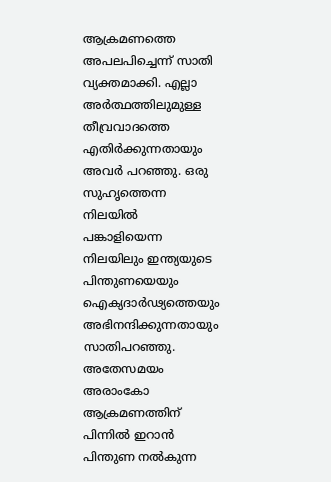ആക്രമണത്തെ അപലപിച്ചെന്ന് സാതി വ്യക്തമാക്കി. എല്ലാ അര്‍ത്ഥത്തിലുമുള്ള തീവ്രവാദത്തെ എതിര്‍ക്കുന്നതായും അവര്‍ പറഞ്ഞു. ഒരു സുഹൃത്തെന്ന നിലയില്‍ പങ്കാളിയെന്ന നിലയിലും ഇന്ത്യയുടെ പിന്തുണയെയും ഐക്യദാര്‍ഢ്യത്തെയും അഭിനന്ദിക്കുന്നതായും സാതിപറഞ്ഞു. അതേസമയം അരാംകോ ആക്രമണത്തിന് പിന്നില്‍ ഇറാന്‍ പിന്തുണ നല്‍കുന്ന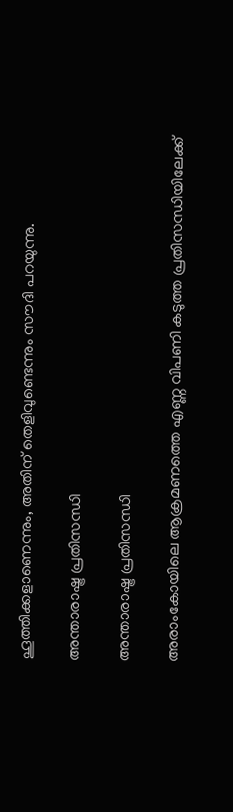ഹൂത്തിക്കളാണെന്നും, അതിന് തെളിവുണ്ടെന്നും സൗദി പറയുന്നു.

അന്താരാഷ്ട്ര പ്രതിസന്ധി

അന്താരാഷ്ട്ര പ്രതിസന്ധി

അരാംകോയിലെ ആക്രമണത്തെ എണ്ണ വിപണി കടുത്ത പ്രതിസന്ധിയിലേക്ക്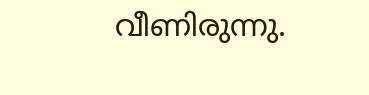വീണിരുന്നു.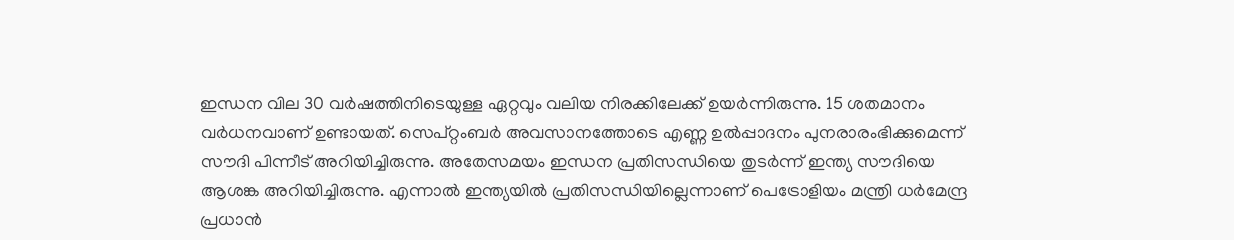ഇന്ധന വില 30 വര്‍ഷത്തിനിടെയുള്ള ഏറ്റവും വലിയ നിരക്കിലേക്ക് ഉയര്‍ന്നിരുന്നു. 15 ശതമാനം വര്‍ധനവാണ് ഉണ്ടായത്. സെപ്റ്റംബര്‍ അവസാനത്തോടെ എണ്ണ ഉല്‍പ്പാദനം പുനരാരംഭിക്കുമെന്ന് സൗദി പിന്നീട് അറിയിച്ചിരുന്നു. അതേസമയം ഇന്ധന പ്രതിസന്ധിയെ തുടര്‍ന്ന് ഇന്ത്യ സൗദിയെ ആശങ്ക അറിയിച്ചിരുന്നു. എന്നാല്‍ ഇന്ത്യയില്‍ പ്രതിസന്ധിയില്ലെന്നാണ് പെട്രോളിയം മന്ത്രി ധര്‍മേന്ദ്ര പ്രധാന്‍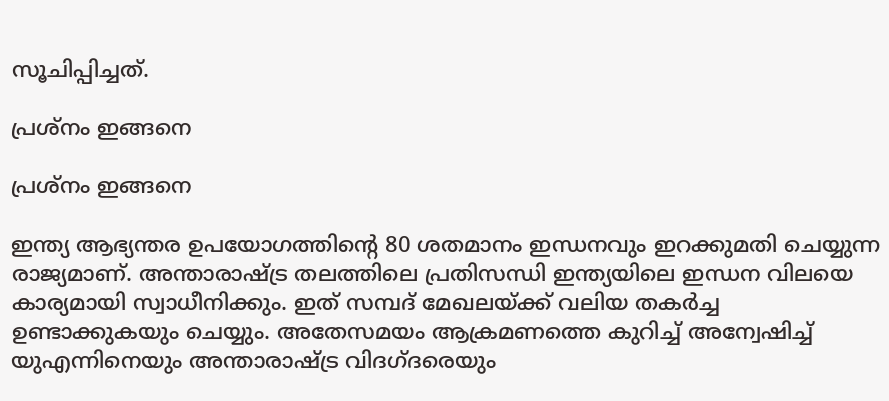സൂചിപ്പിച്ചത്.

പ്രശ്‌നം ഇങ്ങനെ

പ്രശ്‌നം ഇങ്ങനെ

ഇന്ത്യ ആഭ്യന്തര ഉപയോഗത്തിന്റെ 80 ശതമാനം ഇന്ധനവും ഇറക്കുമതി ചെയ്യുന്ന രാജ്യമാണ്. അന്താരാഷ്ട്ര തലത്തിലെ പ്രതിസന്ധി ഇന്ത്യയിലെ ഇന്ധന വിലയെ കാര്യമായി സ്വാധീനിക്കും. ഇത് സമ്പദ് മേഖലയ്ക്ക് വലിയ തകര്‍ച്ച ഉണ്ടാക്കുകയും ചെയ്യും. അതേസമയം ആക്രമണത്തെ കുറിച്ച് അന്വേഷിച്ച് യുഎന്നിനെയും അന്താരാഷ്ട്ര വിദഗ്ദരെയും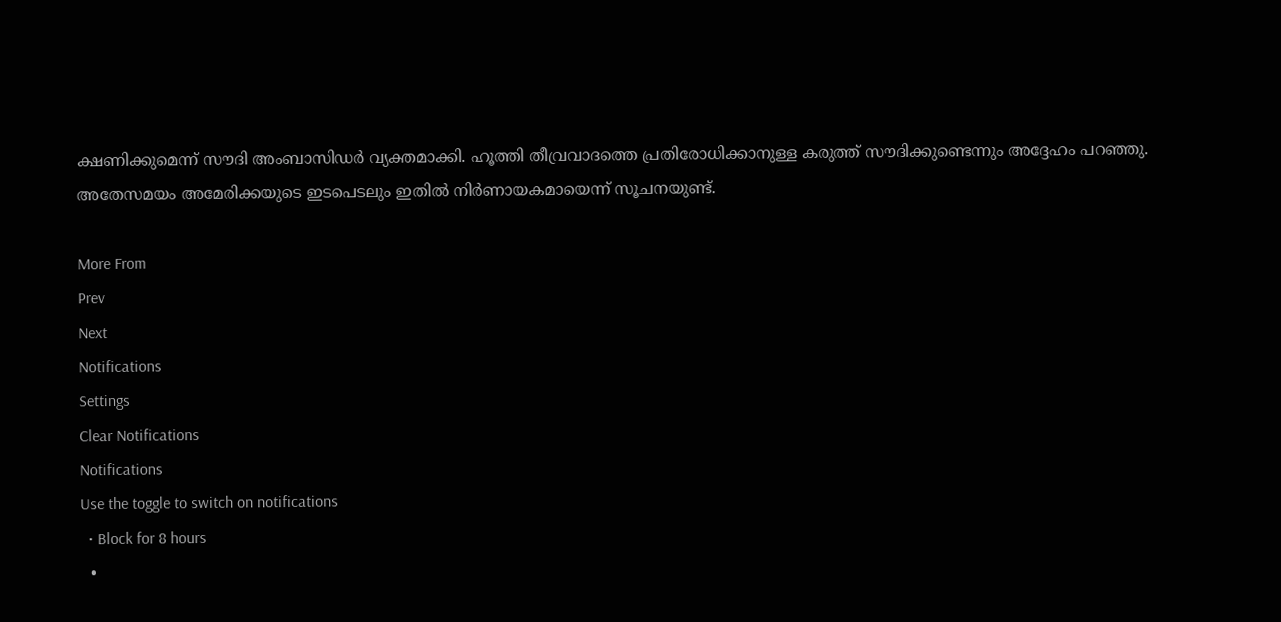ക്ഷണിക്കുമെന്ന് സൗദി അംബാസിഡര്‍ വ്യക്തമാക്കി. ഹൂത്തി തീവ്രവാദത്തെ പ്രതിരോധിക്കാനുള്ള കരുത്ത് സൗദിക്കുണ്ടെന്നും അദ്ദേഹം പറഞ്ഞു. അതേസമയം അമേരിക്കയുടെ ഇടപെടലും ഇതില്‍ നിര്‍ണായകമായെന്ന് സൂചനയുണ്ട്.

More From
Prev
Next
Notifications
Settings
Clear Notifications
Notifications
Use the toggle to switch on notifications
  • Block for 8 hours
  •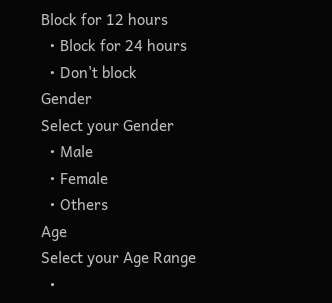Block for 12 hours
  • Block for 24 hours
  • Don't block
Gender
Select your Gender
  • Male
  • Female
  • Others
Age
Select your Age Range
  •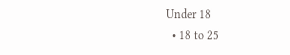Under 18
  • 18 to 25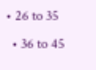• 26 to 35
  • 36 to 45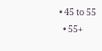• 45 to 55
  • 55+